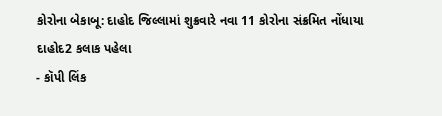કોરોના બેકાબૂ: દાહોદ જિલ્લામાં શુક્રવારે નવા 11 કોરોના સંક્રમિત નોંધાયા
દાહોદ2 કલાક પહેલા
- કૉપી લિંક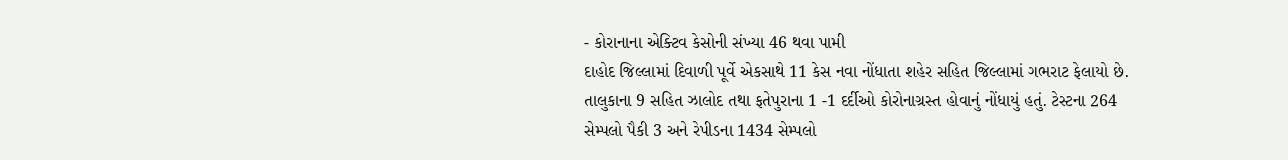- કોરાનાના એક્ટિવ કેસોની સંખ્યા 46 થવા પામી
દાહોદ જિલ્લામાં દિવાળી પૂર્વે એકસાથે 11 કેસ નવા નોંધાતા શહેર સહિત જિલ્લામાં ગભરાટ ફેલાયો છે. તાલુકાના 9 સહિત ઝાલોદ તથા ફતેપુરાના 1 -1 દર્દીઓ કોરોનાગ્રસ્ત હોવાનું નોંધાયું હતું. ટેસ્ટના 264 સેમ્પલો પૈકી 3 અને રેપીડના 1434 સેમ્પલો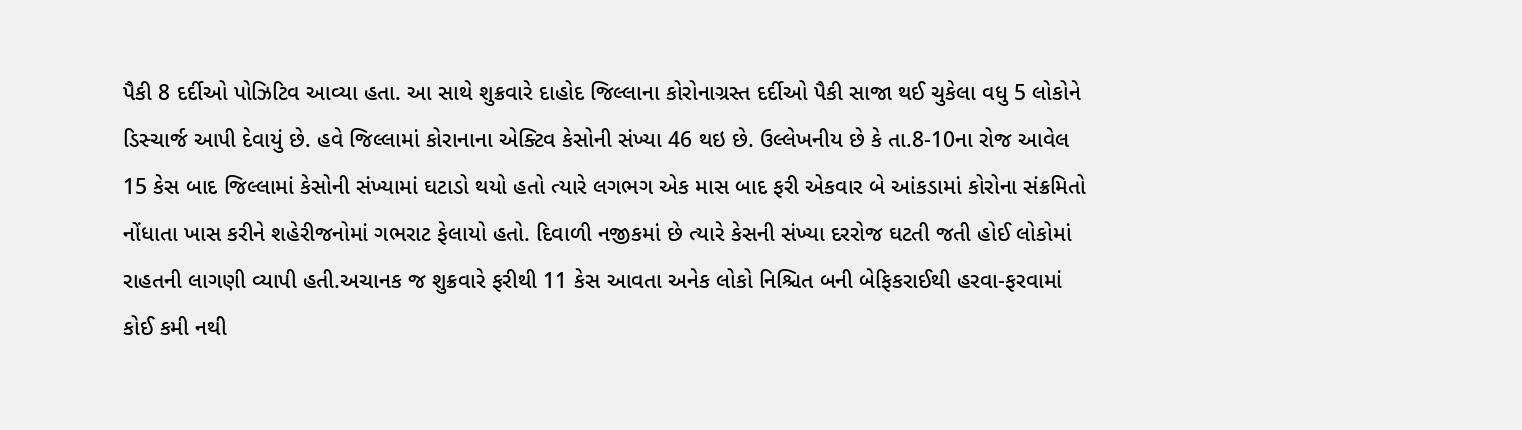પૈકી 8 દર્દીઓ પોઝિટિવ આવ્યા હતા. આ સાથે શુક્રવારે દાહોદ જિલ્લાના કોરોનાગ્રસ્ત દર્દીઓ પૈકી સાજા થઈ ચુકેલા વધુ 5 લોકોને ડિસ્ચાર્જ આપી દેવાયું છે. હવે જિલ્લામાં કોરાનાના એક્ટિવ કેસોની સંખ્યા 46 થઇ છે. ઉલ્લેખનીય છે કે તા.8-10ના રોજ આવેલ 15 કેસ બાદ જિલ્લામાં કેસોની સંખ્યામાં ઘટાડો થયો હતો ત્યારે લગભગ એક માસ બાદ ફરી એકવાર બે આંકડામાં કોરોના સંક્રમિતો નોંધાતા ખાસ કરીને શહેરીજનોમાં ગભરાટ ફેલાયો હતો. દિવાળી નજીકમાં છે ત્યારે કેસની સંખ્યા દરરોજ ઘટતી જતી હોઈ લોકોમાં રાહતની લાગણી વ્યાપી હતી.અચાનક જ શુક્રવારે ફરીથી 11 કેસ આવતા અનેક લોકો નિશ્ચિત બની બેફિકરાઈથી હરવા-ફરવામાં કોઈ કમી નથી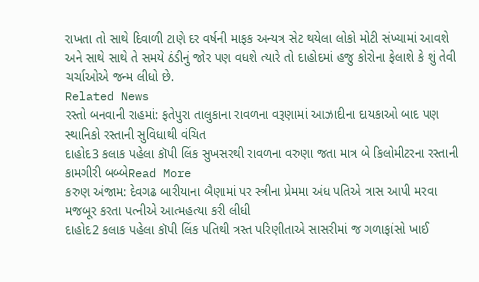રાખતા તો સાથે દિવાળી ટાણે દર વર્ષની માફક અન્યત્ર સેટ થયેલા લોકો મોટી સંખ્યામાં આવશે અને સાથે સાથે તે સમયે ઠંડીનું જોર પણ વધશે ત્યારે તો દાહોદમાં હજુ કોરોના ફેલાશે કે શું તેવી ચર્ચાઓએ જન્મ લીધો છે.
Related News
રસ્તો બનવાની રાહમાં: ફતેપુરા તાલુકાના રાવળના વરૂણામાં આઝાદીના દાયકાઓ બાદ પણ સ્થાનિકો રસ્તાની સુવિધાથી વંચિત
દાહોદ3 કલાક પહેલા કૉપી લિંક સુખસરથી રાવળના વરુણા જતા માત્ર બે કિલોમીટરના રસ્તાની કામગીરી બબ્બેRead More
કરુણ અંજામ: દેવગઢ બારીયાના બૈણામાં પર સ્ત્રીના પ્રેમમા અંધ પતિએ ત્રાસ આપી મરવા મજબૂર કરતા પત્નીએ આત્મહત્યા કરી લીધી
દાહોદ2 કલાક પહેલા કૉપી લિંક પતિથી ત્રસ્ત પરિણીતાએ સાસરીમાં જ ગળાફાંસો ખાઈ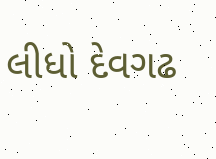લીધો દેવગઢ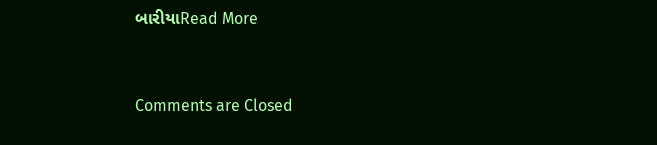બારીયાRead More


Comments are Closed